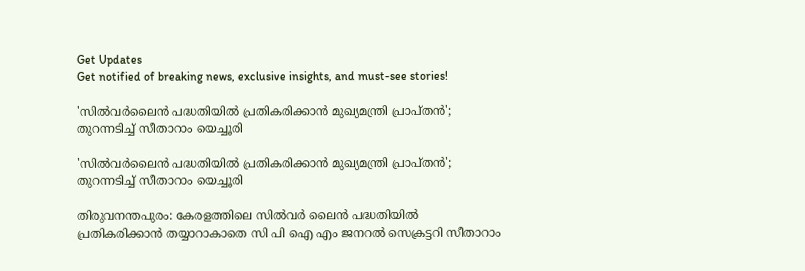Get Updates
Get notified of breaking news, exclusive insights, and must-see stories!

'സിൽവർലൈൻ പദ്ധതിയിൽ പ്രതികരിക്കാൻ മുഖ്യമന്ത്രി പ്രാപ്തൻ'; തുറന്നടിച്ച് സീതാറാം യെച്ചൂരി

'സിൽവർലൈൻ പദ്ധതിയിൽ പ്രതികരിക്കാൻ മുഖ്യമന്ത്രി പ്രാപ്തൻ'; തുറന്നടിച്ച് സീതാറാം യെച്ചൂരി

തിരുവനന്തപുരം: കേരളത്തിലെ സിൽവർ ലൈൻ പദ്ധതിയിൽ പ്രതികരിക്കാൻ തയ്യാറാകാതെ സി പി ഐ എം ജനറൽ സെക്രട്ടറി സീതാറാം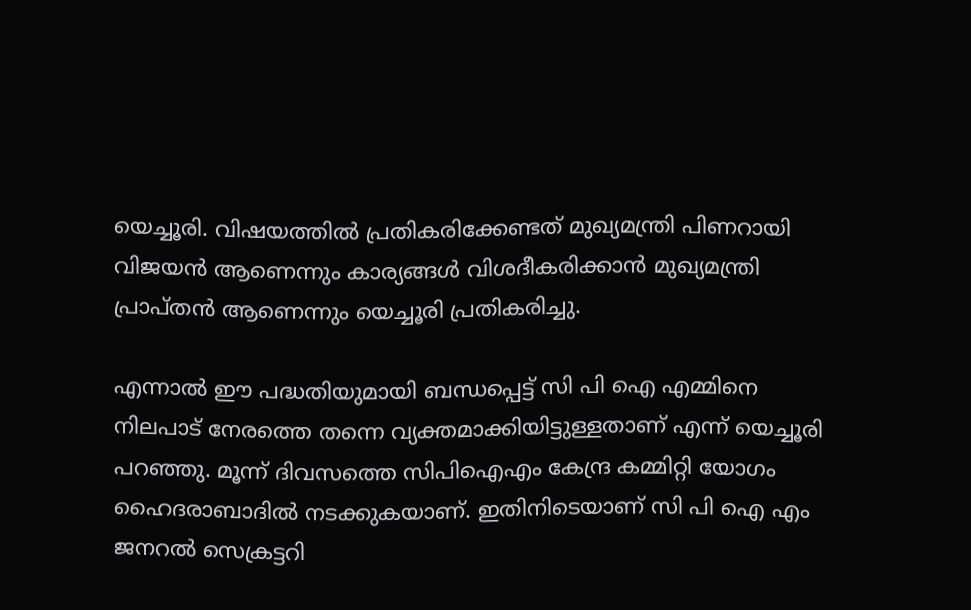യെച്ചൂരി. വിഷയത്തിൽ പ്രതികരിക്കേണ്ടത് മുഖ്യമന്ത്രി പിണറായി വിജയൻ ആണെന്നും കാര്യങ്ങൾ വിശദീകരിക്കാൻ മുഖ്യമന്ത്രി പ്രാപ്തൻ ആണെന്നും യെച്ചൂരി പ്രതികരിച്ചു.

എന്നാൽ ഈ പദ്ധതിയുമായി ബന്ധപ്പെട്ട് സി പി ഐ എമ്മിനെ നിലപാട് നേരത്തെ തന്നെ വ്യക്തമാക്കിയിട്ടുള്ളതാണ് എന്ന് യെച്ചൂരി പറഞ്ഞു. മൂന്ന് ദിവസത്തെ സിപിഐഎം കേന്ദ്ര കമ്മിറ്റി യോഗം ഹൈദരാബാദിൽ നടക്കുകയാണ്. ഇതിനിടെയാണ് സി പി ഐ എം ജനറൽ സെക്രട്ടറി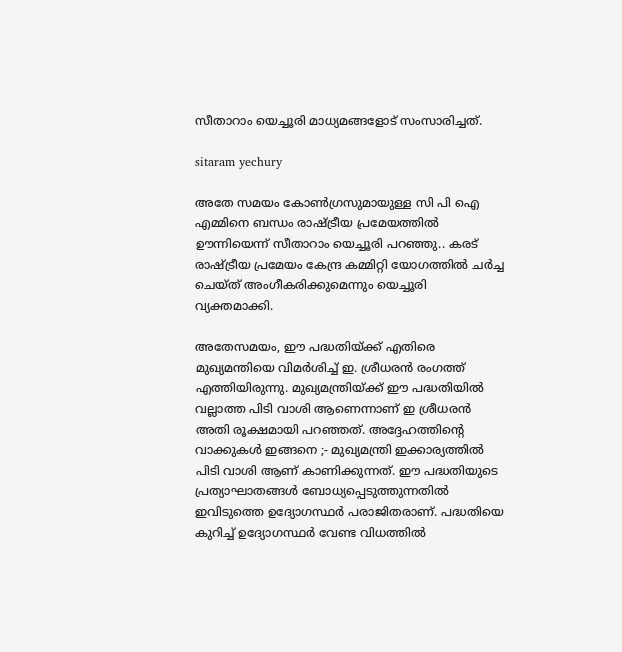സീതാറാം യെച്ചൂരി മാധ്യമങ്ങളോട് സംസാരിച്ചത്.

sitaram yechury

അതേ സമയം കോൺഗ്രസുമായുള്ള സി പി ഐ എമ്മിനെ ബന്ധം രാഷ്ട്രീയ പ്രമേയത്തിൽ ഊന്നിയെന്ന് സീതാറാം യെച്ചൂരി പറഞ്ഞു.. കരട് രാഷ്ട്രീയ പ്രമേയം കേന്ദ്ര കമ്മിറ്റി യോഗത്തിൽ ചർച്ച ചെയ്ത് അംഗീകരിക്കുമെന്നും യെച്ചൂരി വ്യക്തമാക്കി.

അതേസമയം, ഈ പദ്ധതിയ്ക്ക് എതിരെ മുഖ്യമന്തിയെ വിമർശിച്ച് ഇ. ശ്രീധരൻ രംഗത്ത് എത്തിയിരുന്നു. മുഖ്യമന്ത്രിയ്ക്ക് ഈ പദ്ധതിയിൽ വല്ലാത്ത പിടി വാശി ആണെന്നാണ് ഇ ശ്രീധരന്‍ അതി രൂക്ഷമായി പറഞ്ഞത്. അദ്ദേഹത്തിന്റെ വാക്കുകൾ ഇങ്ങനെ ;- മുഖ്യമന്ത്രി ഇക്കാര്യത്തിൽ പിടി വാശി ആണ് കാണിക്കുന്നത്. ഈ പദ്ധതിയുടെ പ്രത്യാഘാതങ്ങള്‍ ബോധ്യപ്പെടുത്തുന്നതില്‍ ഇവിടുത്തെ ഉദ്യോഗസ്ഥര്‍ പരാജിതരാണ്. പദ്ധതിയെ കുറിച്ച് ഉദ്യോഗസ്ഥര്‍ വേണ്ട വിധത്തിൽ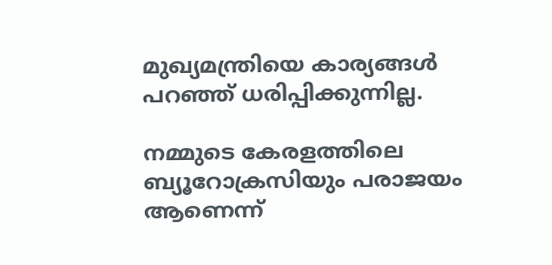മുഖ്യമന്ത്രിയെ കാര്യങ്ങള്‍ പറഞ്ഞ് ധരിപ്പിക്കുന്നില്ല.

നമ്മുടെ കേരളത്തിലെ ബ്യൂറോക്രസിയും പരാജയം ആണെന്ന്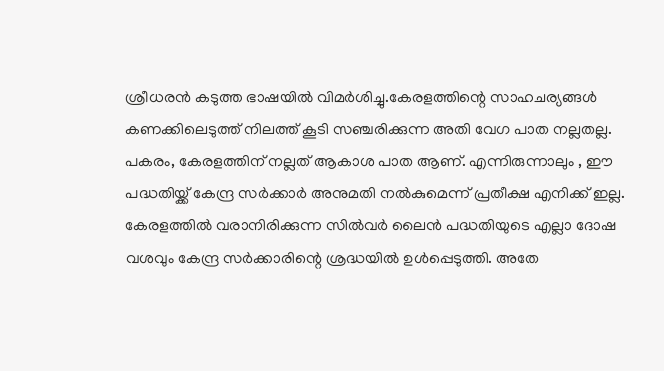ശ്രീധരന്‍ കടുത്ത ഭാഷയിൽ വിമർശിച്ചു.കേരളത്തിന്റെ സാഹചര്യങ്ങൾ കണക്കിലെടുത്ത് നിലത്ത് കൂടി സഞ്ചരിക്കുന്ന അതി വേഗ പാത നല്ലതല്ല. പകരം, കേരളത്തിന് നല്ലത് ആകാശ പാത ആണ്. എന്നിരുന്നാലും , ഈ പദ്ധതിയ്ക്ക് കേന്ദ്ര സർക്കാർ അനുമതി നൽകുമെന്ന് പ്രതീക്ഷ എനിക്ക് ഇല്ല. കേരളത്തിൽ വരാനിരിക്കുന്ന സിൽവർ ലൈൻ പദ്ധതിയുടെ എല്ലാ ദോഷ വശവും കേന്ദ്ര സർക്കാരിന്റെ ശ്രദ്ധയിൽ ഉൾപ്പെടുത്തി. അതേ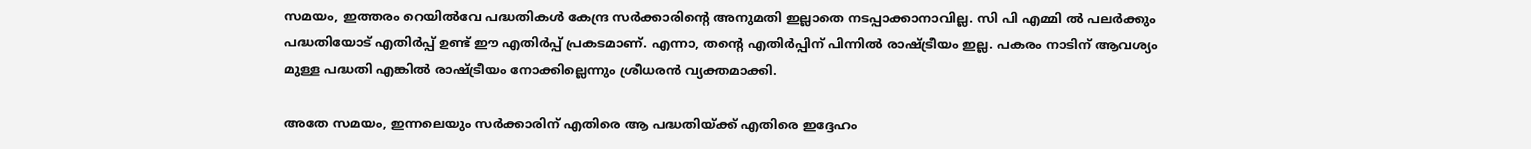സമയം, ഇത്തരം റെയില്‍വേ പദ്ധതികൾ കേന്ദ്ര സർക്കാരിന്റെ അനുമതി ഇല്ലാതെ നടപ്പാക്കാനാവില്ല. സി പി എമ്മി ല്‍ പലര്‍ക്കും പദ്ധതിയോട് എതിര്‍പ്പ് ഉണ്ട് ഈ എതിർപ്പ് പ്രകടമാണ്. എന്നാ, തന്‍റെ എതിര്‍പ്പിന് പിന്നില്‍ രാഷ്ട്രീയം ഇല്ല. പകരം നാടിന് ആവശ്യം മുള്ള പദ്ധതി എങ്കില്‍ രാഷ്ട്രീയം നോക്കില്ലെന്നും ശ്രീധരന്‍ വ്യക്തമാക്കി.

അതേ സമയം, ഇന്നലെയും സർക്കാരിന് എതിരെ ആ പദ്ധതിയ്ക്ക് എതിരെ ഇദ്ദേഹം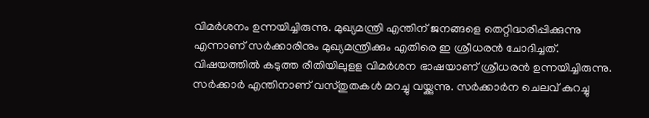വിമർശനം ഉന്നയിച്ചിരുന്നു. മുഖ്യമന്ത്രി എന്തിന് ജനങ്ങളെ തെറ്റിദ്ധരിപ്പിക്കുന്നു എന്നാണ് സർക്കാരിനും മുഖ്യമന്ത്രിക്കും എതിരെ ഇ ശ്രീധരന്‍ ചോദിച്ചത്. വിഷയത്തിൽ കടുത്ത രീതിയിലുളള വിമർശന ഭാഷയാണ് ശ്രീധരൻ ഉന്നയിച്ചിരുന്നു. സർക്കാർ എന്തിനാണ് വസ്തുതകൾ മറച്ചു വയ്ക്കുന്നു. സർക്കാർന ചെലവ് കുറച്ചു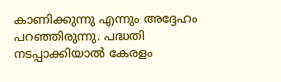കാണിക്കുന്നു എന്നും അദ്ദേഹം പറഞ്ഞിരുന്നു. പദ്ധതി നടപ്പാക്കിയാൽ കേരളം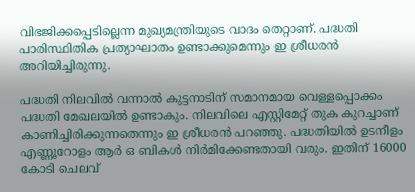വിഭജിക്കപ്പെടില്ലെന്ന മുഖ്യമന്ത്രിയുടെ വാദം തെറ്റാണ്. പദ്ധതി പാരിസ്ഥിതിക പ്രത്യാഘാതം ഉണ്ടാക്കുമെന്നും ഇ ശ്രീധരന്‍ അറിയിച്ചിരുന്നു.

പദ്ധതി നിലവില്‍ വന്നാല്‍ കുട്ടനാടിന് സമാനമായ വെള്ളപ്പൊക്കം പദ്ധതി മേഖലയിൽ ഉണ്ടാകും. നിലവിലെ എസ്റ്റിമേറ്റ് തുക കുറച്ചാണ് കാണിച്ചിരിക്കുന്നതെന്നും ഇ ശ്രീധരൻ പറഞ്ഞു. പദ്ധതിയിൽ ഉടനീളം എണ്ണൂറോളം ആർ ഒ ബികൾ നിർമിക്കേണ്ടതായി വരും. ഇതിന് 16000 കോടി ചെലവ്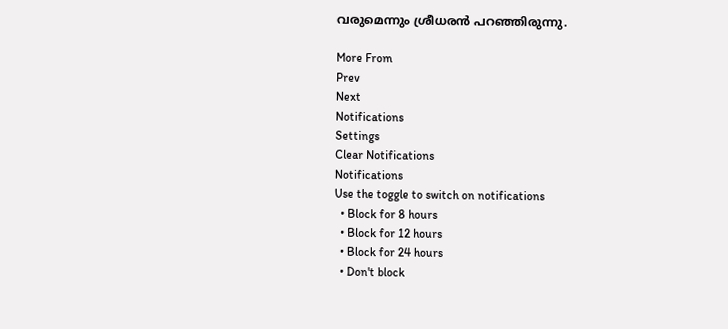വരുമെന്നും ശ്രീധരൻ പറഞ്ഞിരുന്നു.

More From
Prev
Next
Notifications
Settings
Clear Notifications
Notifications
Use the toggle to switch on notifications
  • Block for 8 hours
  • Block for 12 hours
  • Block for 24 hours
  • Don't block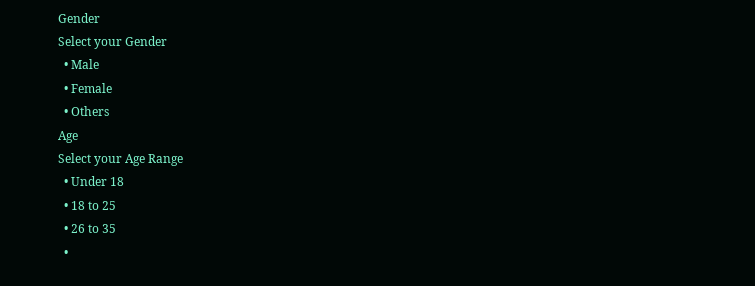Gender
Select your Gender
  • Male
  • Female
  • Others
Age
Select your Age Range
  • Under 18
  • 18 to 25
  • 26 to 35
  •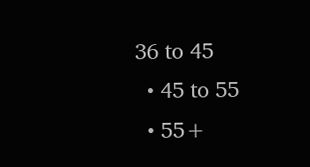36 to 45
  • 45 to 55
  • 55+